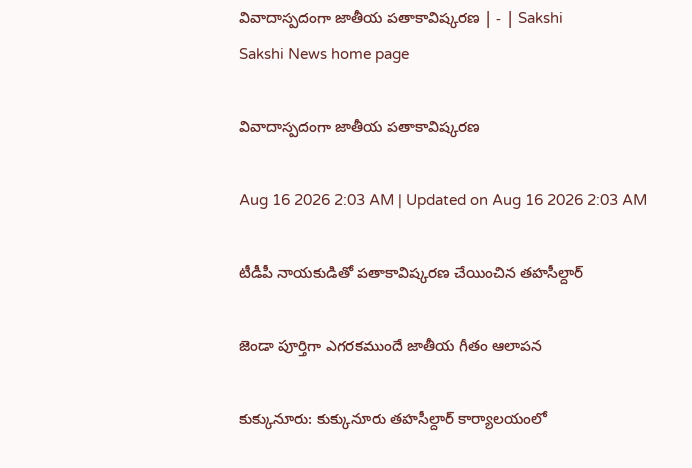వివాదాస్పదంగా జాతీయ పతాకావిష్కరణ | - | Sakshi
Sakshi News home page

వివాదాస్పదంగా జాతీయ పతాకావిష్కరణ

Aug 16 2026 2:03 AM | Updated on Aug 16 2026 2:03 AM

టీడీపీ నాయకుడితో పతాకావిష్కరణ చేయించిన తహసీల్దార్‌

జెండా పూర్తిగా ఎగరకముందే జాతీయ గీతం ఆలాపన

కుక్కునూరు: కుక్కునూరు తహసీల్దార్‌ కార్యాలయంలో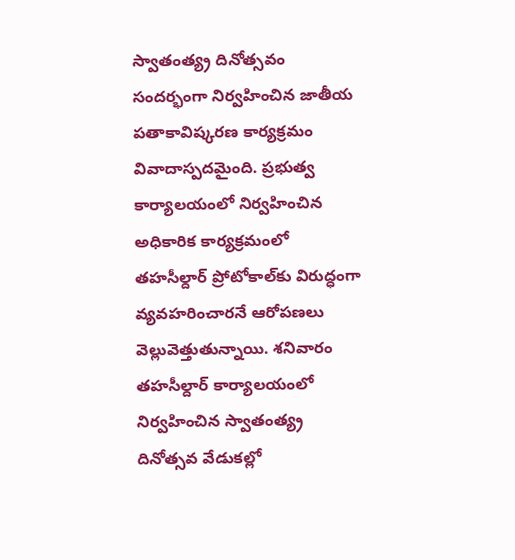స్వాతంత్య్ర దినోత్సవం సందర్భంగా నిర్వహించిన జాతీయ పతాకావిష్కరణ కార్యక్రమం వివాదాస్పదమైంది. ప్రభుత్వ కార్యాలయంలో నిర్వహించిన అధికారిక కార్యక్రమంలో తహసీల్దార్‌ ప్రోటోకాల్‌కు విరుద్ధంగా వ్యవహరించారనే ఆరోపణలు వెల్లువెత్తుతున్నాయి. శనివారం తహసీల్దార్‌ కార్యాలయంలో నిర్వహించిన స్వాతంత్య్ర దినోత్సవ వేడుకల్లో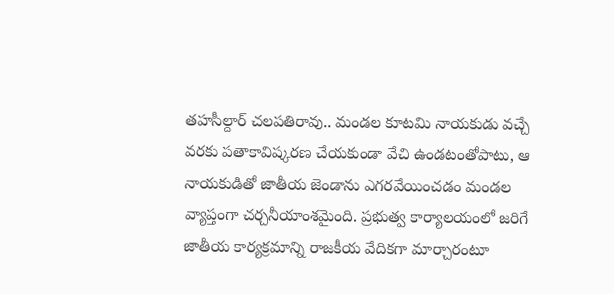తహసీల్దార్‌ చలపతిరావు.. మండల కూటమి నాయకుడు వచ్చే వరకు పతాకావిష్కరణ చేయకుండా వేచి ఉండటంతోపాటు, ఆ నాయకుడితో జాతీయ జెండాను ఎగరవేయించడం మండల వ్యాప్తంగా చర్చనీయాంశమైంది. ప్రభుత్వ కార్యాలయంలో జరిగే జాతీయ కార్యక్రమాన్ని రాజకీయ వేదికగా మార్చారంటూ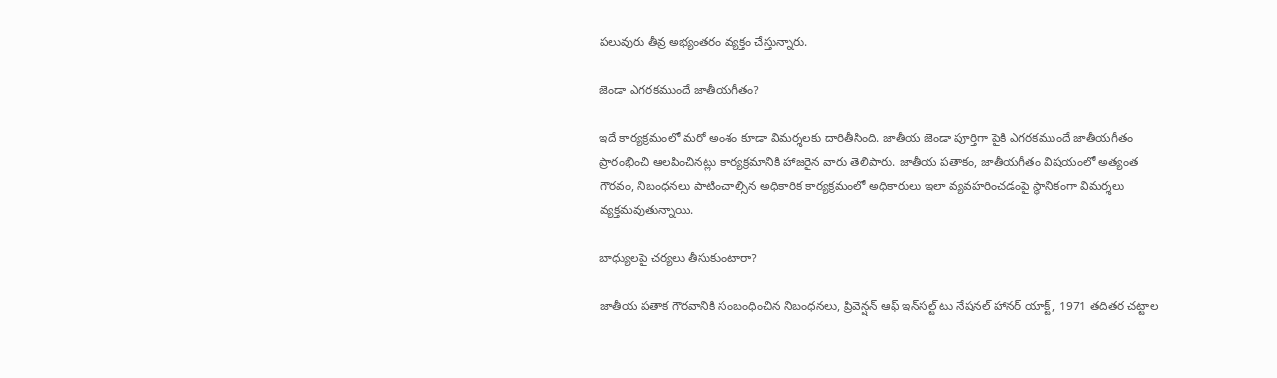పలువురు తీవ్ర అభ్యంతరం వ్యక్తం చేస్తున్నారు.

జెండా ఎగరకముందే జాతీయగీతం?

ఇదే కార్యక్రమంలో మరో అంశం కూడా విమర్శలకు దారితీసింది. జాతీయ జెండా పూర్తిగా పైకి ఎగరకముందే జాతీయగీతం ప్రారంభించి ఆలపించినట్లు కార్యక్రమానికి హాజరైన వారు తెలిపారు. జాతీయ పతాకం, జాతీయగీతం విషయంలో అత్యంత గౌరవం, నిబంధనలు పాటించాల్సిన అధికారిక కార్యక్రమంలో అధికారులు ఇలా వ్యవహరించడంపై స్థానికంగా విమర్శలు వ్యక్తమవుతున్నాయి.

బాధ్యులపై చర్యలు తీసుకుంటారా?

జాతీయ పతాక గౌరవానికి సంబంధించిన నిబంధనలు, ప్రివెన్షన్‌ ఆఫ్‌ ఇన్‌సల్ట్‌ టు నేషనల్‌ హానర్‌ యాక్ట్‌, 1971 తదితర చట్టాల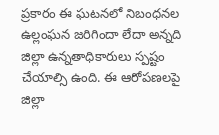ప్రకారం ఈ ఘటనలో నిబంధనల ఉల్లంఘన జరిగిందా లేదా అన్నది జిల్లా ఉన్నతాధికారులు స్పష్టం చేయాల్సి ఉంది. ఈ ఆరోపణలపై జిల్లా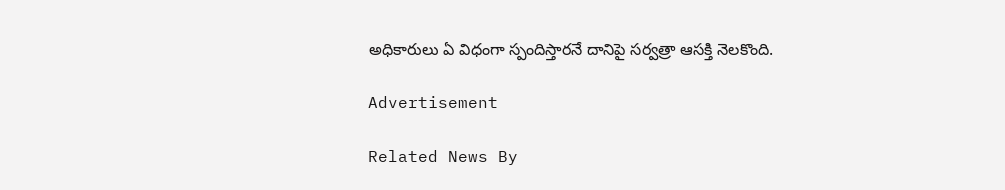అధికారులు ఏ విధంగా స్పందిస్తారనే దానిపై సర్వత్రా ఆసక్తి నెలకొంది.

Advertisement

Related News By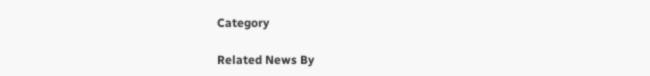Category

Related News By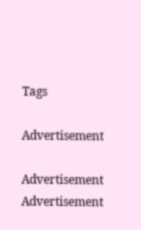Tags

Advertisement

Advertisement
Advertisement